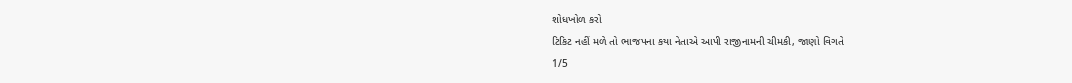શોધખોળ કરો
ટિકિટ નહીં મળે તો ભાજપના કયા નેતાએ આપી રાજીનામની ચીમકી, જાણો વિગતે
1/5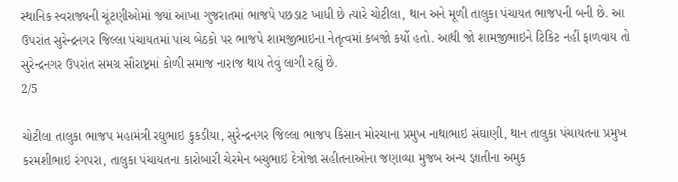સ્થાનિક સ્વરાજ્યની ચૂંટણીઓમાં જ્યાં આખા ગુજરાતમાં ભાજપે પછડાટ ખાધી છે ત્યારે ચોટીલા, થાન અને મૂળી તાલુકા પંચાયત ભાજપની બની છે. આ ઉપરાંત સુરેન્દ્રનગર જિલ્લા પંચાયતમાં પાંચ બેઠકો પર ભાજપે શામજીભાઇના નેતૃત્વમાં કબજો કર્યો હતો. આથી જો શામજીભાઇને ટિકિટ નહીં ફાળવાય તો સુરેન્દ્રનગર ઉપરાંત સમગ્ર સૌરાષ્ટ્રમાં કોળી સમાજ નારાજ થાય તેવું લાગી રહ્યું છે.
2/5

ચોટીલા તાલુકા ભાજપ મહામંત્રી રઘુભાઇ કુકડીયા, સુરેન્દ્રનગર જિલ્લા ભાજપ કિસાન મોરચાના પ્રમુખ નાથાભાઇ સંઘાણી, થાન તાલુકા પંચાયતના પ્રમુખ કરમશીભાઇ રંગપરા, તાલુકા પંચાયતના કારોબારી ચેરમેન બચુભાઇ દેત્રોજા સહીતનાઓના જણાવ્યા મુજબ અન્ય જ્ઞાતીના અમુક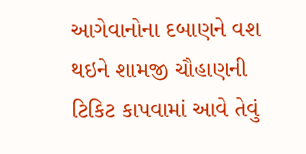આગેવાનોના દબાણને વશ થઇને શામજી ચૌહાણની ટિકિટ કાપવામાં આવે તેવું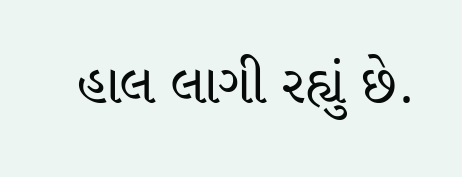હાલ લાગી રહ્યું છે.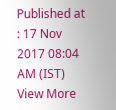Published at : 17 Nov 2017 08:04 AM (IST)
View More